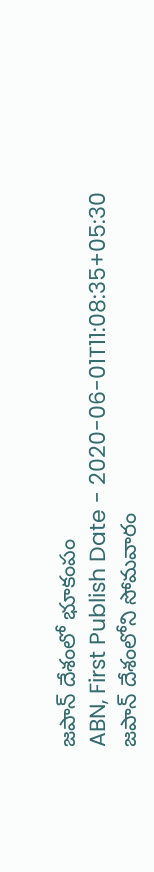జపాన్ దేశంలో భూకంపం
ABN, First Publish Date - 2020-06-01T11:08:35+05:30
జపాన్ దేశంలోని సోమవారం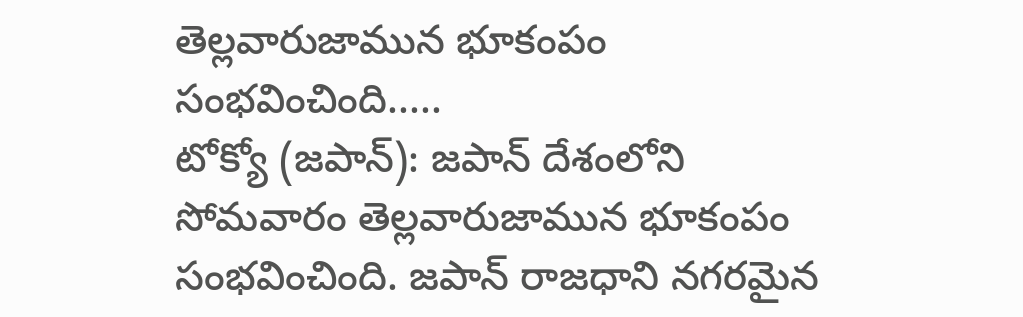తెల్లవారుజామున భూకంపం సంభవించింది.....
టోక్యో (జపాన్): జపాన్ దేశంలోని సోమవారం తెల్లవారుజామున భూకంపం సంభవించింది. జపాన్ రాజధాని నగరమైన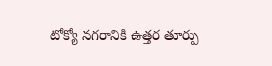టోక్యో నగరానికి ఉత్తర తూర్పు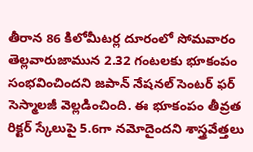తీరాన 86 కిలోమీటర్ల దూరంలో సోమవారం తెల్లవారుజామున 2.32 గంటలకు భూకంపం సంభవించిందని జపాన్ నేషనల్ సెంటర్ ఫర్ సెస్మాలజీ వెల్లడించింది. ఈ భూకంపం తీవ్రత రిక్టర్ స్కేలుపై 5.6గా నమోదైందని శాస్త్రవేత్తలు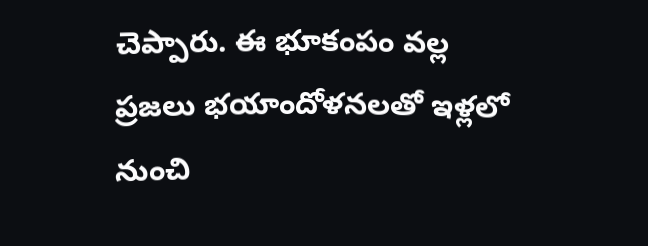చెప్పారు. ఈ భూకంపం వల్ల ప్రజలు భయాందోళనలతో ఇళ్లలో నుంచి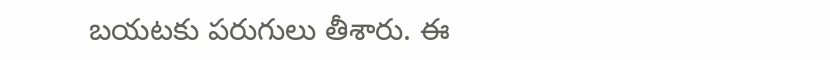బయటకు పరుగులు తీశారు. ఈ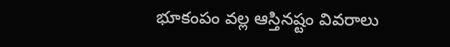భూకంపం వల్ల ఆస్తినష్టం వివరాలు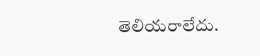తెలియరాలేదు.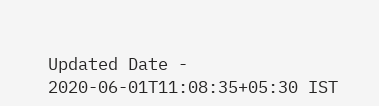Updated Date - 2020-06-01T11:08:35+05:30 IST